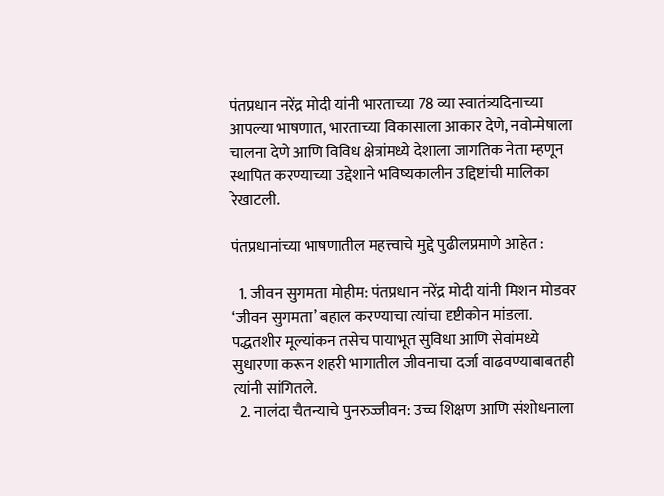पंतप्रधान नरेंद्र मोदी यांनी भारताच्या 78 व्या स्वातंत्र्यदिनाच्या आपल्या भाषणात, भारताच्या विकासाला आकार देणे, नवोन्मेषाला चालना देणे आणि विविध क्षेत्रांमध्ये देशाला जागतिक नेता म्हणून स्थापित करण्याच्या उद्देशाने भविष्यकालीन उद्दिष्टांची मालिका रेखाटली.

पंतप्रधानांच्या भाषणातील महत्त्वाचे मुद्दे पुढीलप्रमाणे आहेत :

  1. जीवन सुगमता मोहीम: पंतप्रधान नरेंद्र मोदी यांनी मिशन मोडवर ‘जीवन सुगमता’ बहाल करण्याचा त्यांचा दृष्टीकोन मांडला. पद्धतशीर मूल्यांकन तसेच पायाभूत सुविधा आणि सेवांमध्ये सुधारणा करून शहरी भागातील जीवनाचा दर्जा वाढवण्याबाबतही त्यांनी सांगितले.
  2. नालंदा चैतन्याचे पुनरुज्जीवन: उच्च शिक्षण आणि संशोधनाला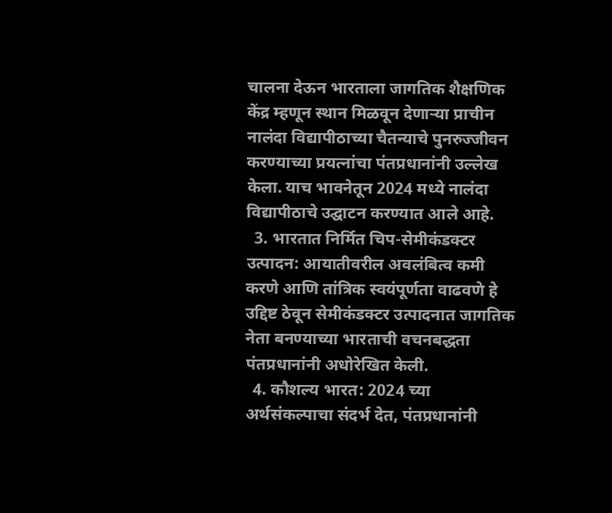चालना देऊन भारताला जागतिक शैक्षणिक केंद्र म्हणून स्थान मिळवून देणाऱ्या प्राचीन नालंदा विद्यापीठाच्या चैतन्याचे पुनरुज्जीवन करण्याच्या प्रयत्नांचा पंतप्रधानांनी उल्लेख केला. याच भावनेतून 2024 मध्ये नालंदा विद्यापीठाचे उद्घाटन करण्यात आले आहे.
  3. भारतात निर्मित चिप-सेमीकंडक्टर उत्पादन: आयातीवरील अवलंबित्व कमी करणे आणि तांत्रिक स्वयंपूर्णता वाढवणे हे उद्दिष्ट ठेवून सेमीकंडक्टर उत्पादनात जागतिक नेता बनण्याच्या भारताची वचनबद्धता पंतप्रधानांनी अधोरेखित केली.
  4. कौशल्य भारत: 2024 च्या अर्थसंकल्पाचा संदर्भ देत, पंतप्रधानांनी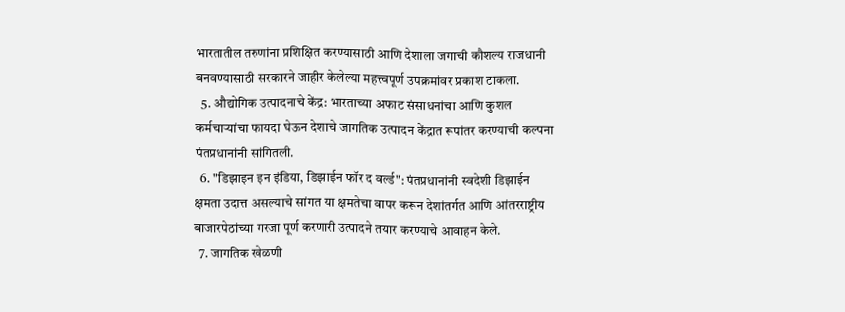भारतातील तरुणांना प्रशिक्षित करण्यासाठी आणि देशाला जगाची कौशल्य राजधानी बनवण्यासाठी सरकारने जाहीर केलेल्या महत्त्वपूर्ण उपक्रमांवर प्रकाश टाकला.
  5. औद्योगिक उत्पादनाचे केंद्र: भारताच्या अफाट संसाधनांचा आणि कुशल कर्मचाऱ्यांचा फायदा घेऊन देशाचे जागतिक उत्पादन केंद्रात रूपांतर करण्याची कल्पना पंतप्रधानांनी सांगितली.
  6. "डिझाइन इन इंडिया, डिझाईन फॉर द वर्ल्ड": पंतप्रधानांनी स्वदेशी डिझाईन क्षमता उदात्त असल्याचे सांगत या क्षमतेचा वापर करून देशांतर्गत आणि आंतरराष्ट्रीय बाजारपेठांच्या गरजा पूर्ण करणारी उत्पादने तयार करण्याचे आवाहन केले.
  7. जागतिक खेळणी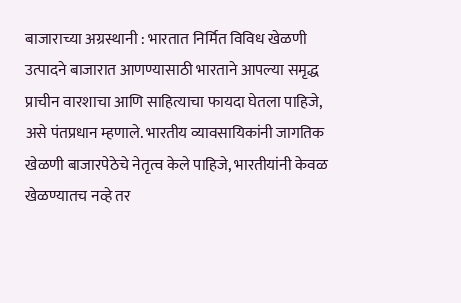बाजाराच्या अग्रस्थानी : भारतात निर्मित विविध खेळणी उत्पादने बाजारात आणण्यासाठी भारताने आपल्या समृद्ध प्राचीन वारशाचा आणि साहित्याचा फायदा घेतला पाहिजे, असे पंतप्रधान म्हणाले. भारतीय व्यावसायिकांनी जागतिक खेळणी बाजारपेठेचे नेतृत्व केले पाहिजे, भारतीयांनी केवळ खेळण्यातच नव्हे तर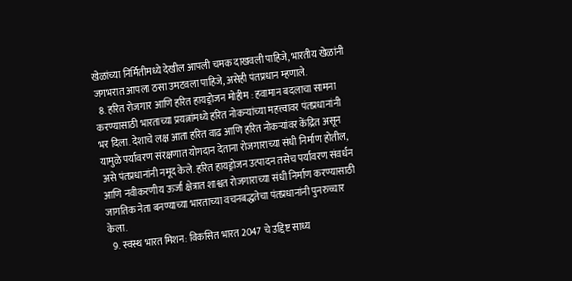खेळांच्या निर्मितीमध्ये देखील आपली चमक दाखवली पाहिजे, भारतीय खेळांनी जगभरात आपला ठसा उमटवला पाहिजे, असेही पंतप्रधान म्हणाले.
  8. हरित रोजगार आणि हरित हायड्रोजन मोहीम : हवामान बदलाचा सामना करण्यासाठी भारताच्या प्रयत्नांमध्ये हरित नोकऱ्यांच्या महत्त्वावर पंतप्रधानांनी भर दिला. देशाचे लक्ष आता हरित वाढ आणि हरित नोकऱ्यांवर केंद्रित असून यामुळे पर्यावरण संरक्षणात योगदान देताना रोजगाराच्या संधी निर्माण होतील, असे पंतप्रधानांनी नमूद केले. हरित हायड्रोजन उत्पादन तसेच पर्यावरण संवर्धन आणि नवीकरणीय ऊर्जा क्षेत्रात शाश्वत रोजगाराच्या संधी निर्माण करण्यासाठी जागतिक नेता बनण्याच्या भारताच्या वचनबद्धतेचा पंतप्रधानांनी पुनरुच्चार केला.
  9. स्वस्थ भारत मिशन: विकसित भारत 2047 चे उद्दिष्ट साध्य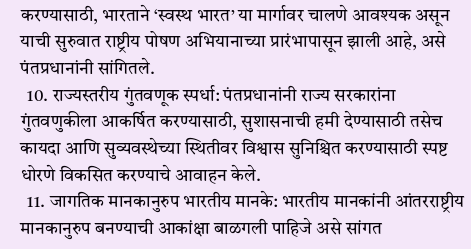करण्यासाठी, भारताने ‘स्वस्थ भारत’ या मार्गावर चालणे आवश्यक असून याची सुरुवात राष्ट्रीय पोषण अभियानाच्या प्रारंभापासून झाली आहे, असे पंतप्रधानांनी सांगितले.
  10. राज्यस्तरीय गुंतवणूक स्पर्धा: पंतप्रधानांनी राज्य सरकारांना गुंतवणुकीला आकर्षित करण्यासाठी, सुशासनाची हमी देण्यासाठी तसेच कायदा आणि सुव्यवस्थेच्या स्थितीवर विश्वास सुनिश्चित करण्यासाठी स्पष्ट धोरणे विकसित करण्याचे आवाहन केले.
  11. जागतिक मानकानुरुप भारतीय मानके: भारतीय मानकांनी आंतरराष्ट्रीय मानकानुरुप बनण्याची आकांक्षा बाळगली पाहिजे असे सांगत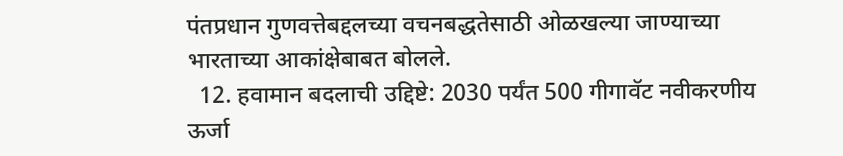पंतप्रधान गुणवत्तेबद्दलच्या वचनबद्धतेसाठी ओळखल्या जाण्याच्या भारताच्या आकांक्षेबाबत बोलले.
  12. हवामान बदलाची उद्दिष्टे: 2030 पर्यंत 500 गीगावॅट नवीकरणीय ऊर्जा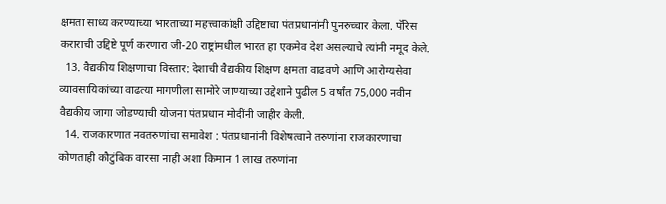क्षमता साध्य करण्याच्या भारताच्या महत्त्वाकांक्षी उद्दिष्टाचा पंतप्रधानांनी पुनरुच्चार केला. पॅरिस कराराची उद्दिष्टे पूर्ण करणारा जी-20 राष्ट्रांमधील भारत हा एकमेव देश असल्याचे त्यांनी नमूद केले.
  13. वैद्यकीय शिक्षणाचा विस्तार: देशाची वैद्यकीय शिक्षण क्षमता वाढवणे आणि आरोग्यसेवा व्यावसायिकांच्या वाढत्या मागणीला सामोरे जाण्याच्या उद्देशाने पुढील 5 वर्षांत 75,000 नवीन वैद्यकीय जागा जोडण्याची योजना पंतप्रधान मोदींनी जाहीर केली.
  14. राजकारणात नवतरुणांचा समावेश : पंतप्रधानांनी विशेषत्वाने तरुणांना राजकारणाचा कोणताही कौटुंबिक वारसा नाही अशा किमान 1 लाख तरुणांना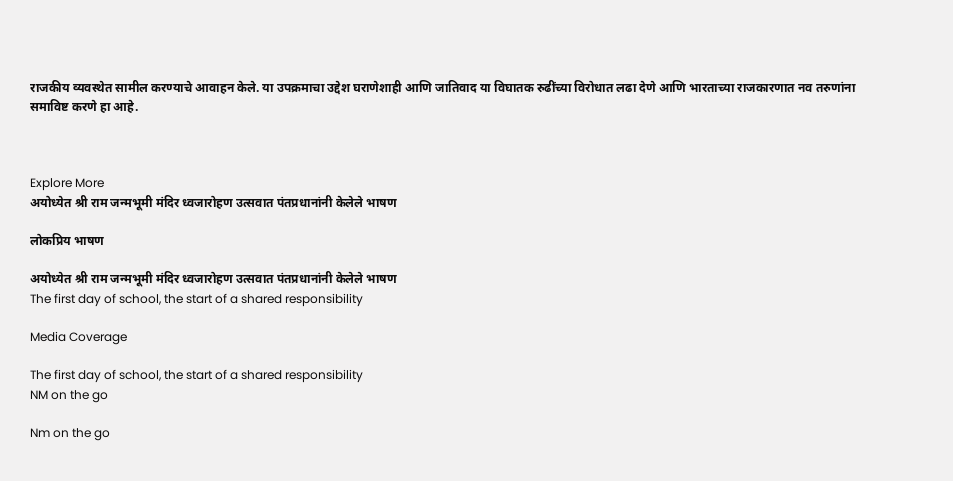राजकीय व्यवस्थेत सामील करण्याचे आवाहन केले. या उपक्रमाचा उद्देश घराणेशाही आणि जातिवाद या विघातक रुढींच्या विरोधात लढा देणे आणि भारताच्या राजकारणात नव तरुणांना समाविष्ट करणे हा आहे.



Explore More
अयोध्येत श्री राम जन्मभूमी मंदिर ध्वजारोहण उत्सवात पंतप्रधानांनी केलेले भाषण

लोकप्रिय भाषण

अयोध्येत श्री राम जन्मभूमी मंदिर ध्वजारोहण उत्सवात पंतप्रधानांनी केलेले भाषण
The first day of school, the start of a shared responsibility

Media Coverage

The first day of school, the start of a shared responsibility
NM on the go

Nm on the go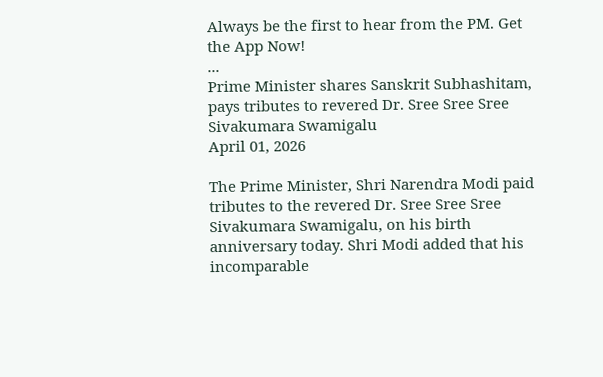Always be the first to hear from the PM. Get the App Now!
...
Prime Minister shares Sanskrit Subhashitam, pays tributes to revered Dr. Sree Sree Sree Sivakumara Swamigalu
April 01, 2026

The Prime Minister, Shri Narendra Modi paid tributes to the revered Dr. Sree Sree Sree Sivakumara Swamigalu, on his birth anniversary today. Shri Modi added that his incomparable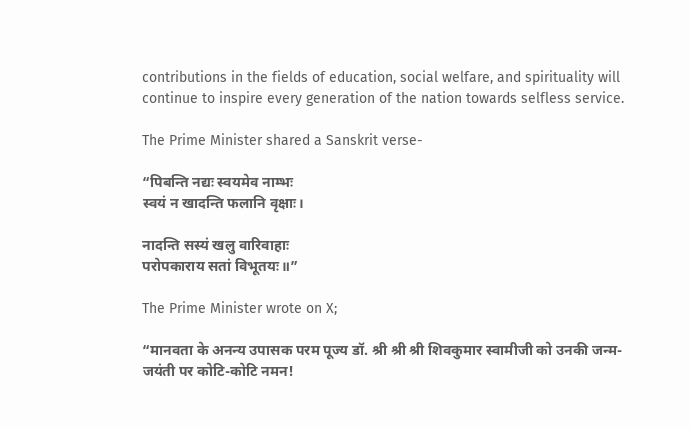contributions in the fields of education, social welfare, and spirituality will continue to inspire every generation of the nation towards selfless service.

The Prime Minister shared a Sanskrit verse-

“पिबन्ति नद्यः स्वयमेव नाम्भः
स्वयं न खादन्ति फलानि वृक्षाः।

नादन्ति सस्यं खलु वारिवाहाः
परोपकाराय सतां विभूतयः॥”

The Prime Minister wrote on X;

“मानवता के अनन्य उपासक परम पूज्य डॉ. श्री श्री श्री शिवकुमार स्वामीजी को उनकी जन्म-जयंती पर कोटि-कोटि नमन!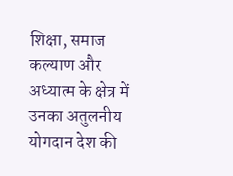शिक्षा, समाज कल्याण और अध्यात्म के क्षेत्र में उनका अतुलनीय योगदान देश की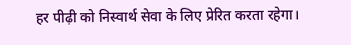हर पीढ़ी को निस्वार्थ सेवा के लिए प्रेरित करता रहेगा।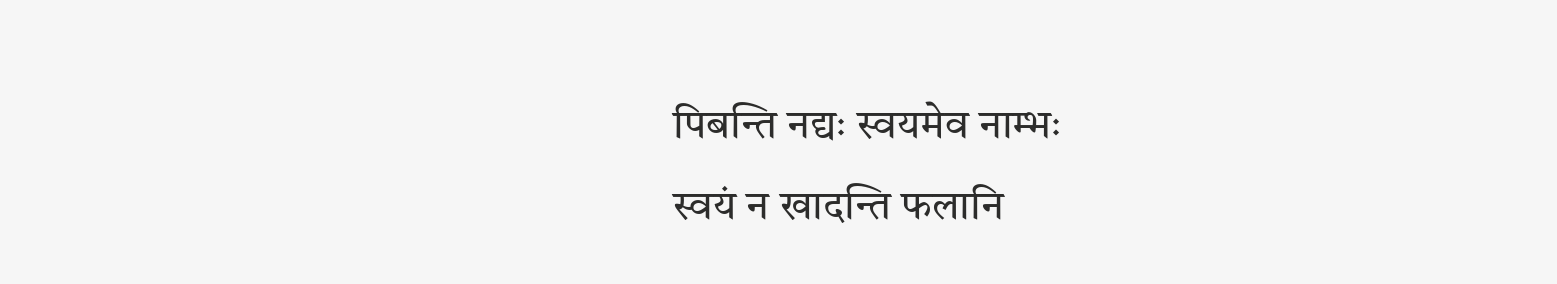पिबन्ति नद्यः स्वयमेव नाम्भः
स्वयं न खादन्ति फलानि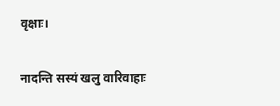वृक्षाः।

नादन्ति सस्यं खलु वारिवाहाः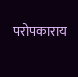परोपकाराय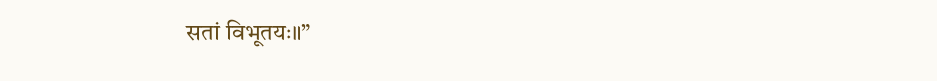सतां विभूतयः॥”